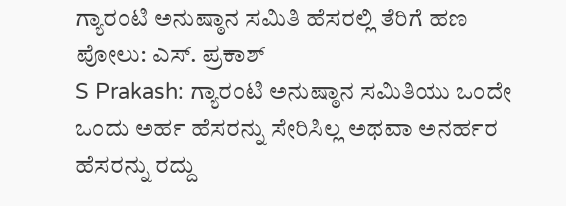ಗ್ಯಾರಂಟಿ ಅನುಷ್ಠಾನ ಸಮಿತಿ ಹೆಸರಲ್ಲಿ ತೆರಿಗೆ ಹಣ ಪೋಲು: ಎಸ್. ಪ್ರಕಾಶ್
S Prakash: ಗ್ಯಾರಂಟಿ ಅನುಷ್ಠಾನ ಸಮಿತಿಯು ಒಂದೇ ಒಂದು ಅರ್ಹ ಹೆಸರನ್ನು ಸೇರಿಸಿಲ್ಲ ಅಥವಾ ಅನರ್ಹರ ಹೆಸರನ್ನು ರದ್ದು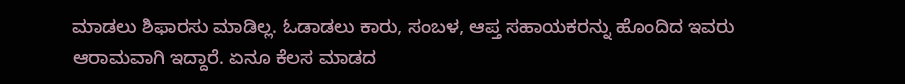ಮಾಡಲು ಶಿಫಾರಸು ಮಾಡಿಲ್ಲ. ಓಡಾಡಲು ಕಾರು, ಸಂಬಳ, ಆಪ್ತ ಸಹಾಯಕರನ್ನು ಹೊಂದಿದ ಇವರು ಆರಾಮವಾಗಿ ಇದ್ದಾರೆ. ಏನೂ ಕೆಲಸ ಮಾಡದ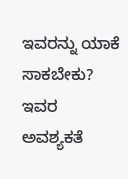ಇವರನ್ನು ಯಾಕೆ ಸಾಕಬೇಕು? ಇವರ ಅವಶ್ಯಕತೆ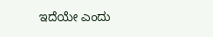ಇದೆಯೇ ಎಂದು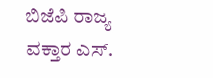ಬಿಜೆಪಿ ರಾಜ್ಯ ವಕ್ತಾರ ಎಸ್.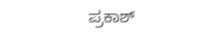ಪ್ರಕಾಶ್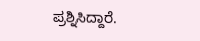ಪ್ರಶ್ನಿಸಿದ್ದಾರೆ.